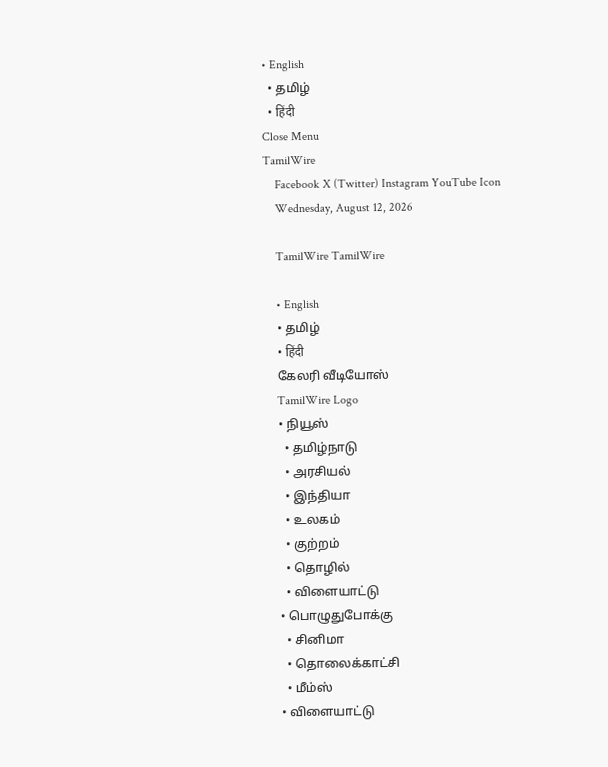• English
  • தமிழ்
  • हिंदी
Close Menu
TamilWire
    Facebook X (Twitter) Instagram YouTube Icon
    Wednesday, August 12, 2026

    TamilWire TamilWire

    • English
    • தமிழ்
    • हिंदी
    கேலரி வீடியோஸ்
    TamilWire Logo
    • நியூஸ்
      • தமிழ்நாடு
      • அரசியல்
      • இந்தியா
      • உலகம்
      • குற்றம்
      • தொழில்
      • விளையாட்டு
    • பொழுதுபோக்கு
      • சினிமா
      • தொலைக்காட்சி
      • மீம்ஸ்
    • விளையாட்டு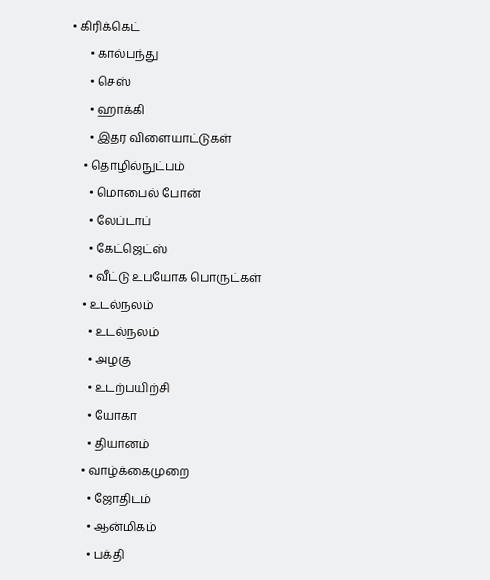• கிரிக்கெட்
      • கால்பந்து
      • செஸ்
      • ஹாக்கி
      • இதர விளையாட்டுகள்
    • தொழில்நுட்பம்
      • மொபைல் போன்
      • லேப்டாப்
      • கேட்ஜெட்ஸ்
      • வீட்டு உபயோக பொருட்கள்
    • உடல்நலம்
      • உடல்நலம்
      • அழகு
      • உடற்பயிற்சி
      • யோகா
      • தியானம்
    • வாழ்க்கைமுறை
      • ஜோதிடம்
      • ஆன்மிகம்
      • பக்தி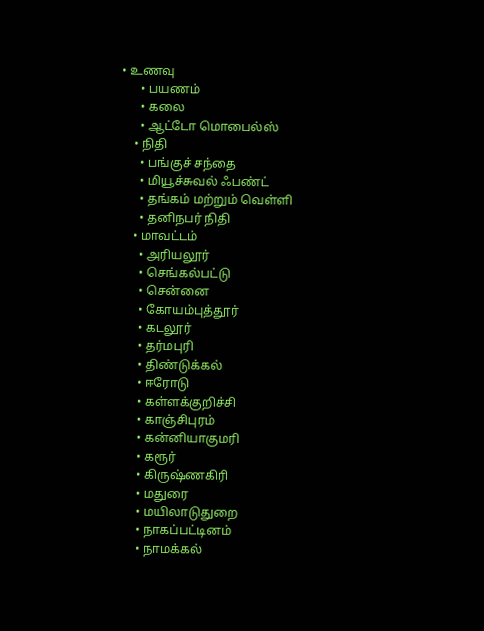• உணவு
      • பயணம்
      • கலை
      • ஆட்டோ மொபைல்ஸ்
    • நிதி
      • பங்குச் சந்தை
      • மியூச்சுவல் ஃபண்ட்
      • தங்கம் மற்றும் வெள்ளி
      • தனிநபர் நிதி
    • மாவட்டம்
      • அரியலூர்
      • செங்கல்பட்டு
      • சென்னை
      • கோயம்புத்தூர்
      • கடலூர்
      • தர்மபுரி
      • திண்டுக்கல்
      • ஈரோடு
      • கள்ளக்குறிச்சி
      • காஞ்சிபுரம்
      • கன்னியாகுமரி
      • கரூர்
      • கிருஷ்ணகிரி
      • மதுரை
      • மயிலாடுதுறை
      • நாகப்பட்டினம்
      • நாமக்கல்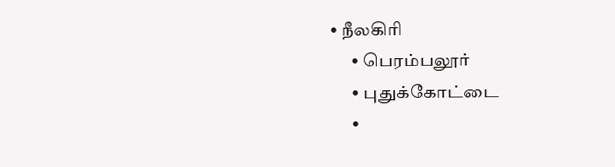• நீலகிரி
      • பெரம்பலூர்
      • புதுக்கோட்டை
      •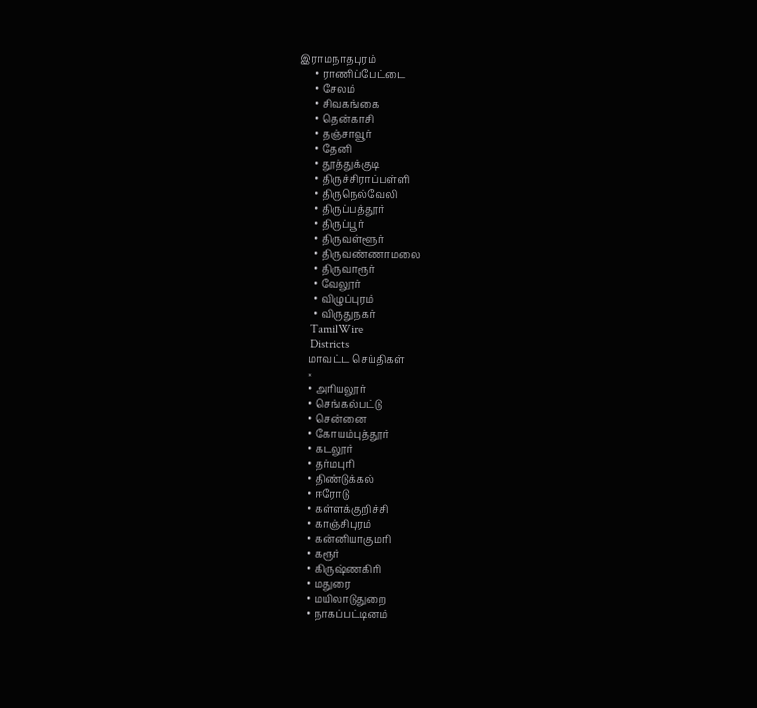இராமநாதபுரம்
      • ராணிப்பேட்டை
      • சேலம்
      • சிவகங்கை
      • தென்காசி
      • தஞ்சாவூர்
      • தேனி
      • தூத்துக்குடி
      • திருச்சிராப்பள்ளி
      • திருநெல்வேலி
      • திருப்பத்தூர்
      • திருப்பூர்
      • திருவள்ளூர்
      • திருவண்ணாமலை
      • திருவாரூர்
      • வேலூர்
      • விழுப்புரம்
      • விருதுநகர்
    TamilWire
    Districts
    மாவட்ட செய்திகள்
    ×
    • அரியலூர்
    • செங்கல்பட்டு
    • சென்னை
    • கோயம்புத்தூர்
    • கடலூர்
    • தர்மபுரி
    • திண்டுக்கல்
    • ஈரோடு
    • கள்ளக்குறிச்சி
    • காஞ்சிபுரம்
    • கன்னியாகுமரி
    • கரூர்
    • கிருஷ்ணகிரி
    • மதுரை
    • மயிலாடுதுறை
    • நாகப்பட்டினம்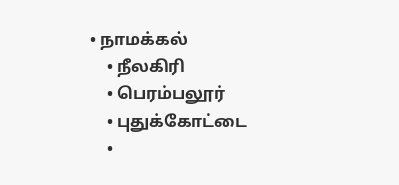• நாமக்கல்
    • நீலகிரி
    • பெரம்பலூர்
    • புதுக்கோட்டை
    •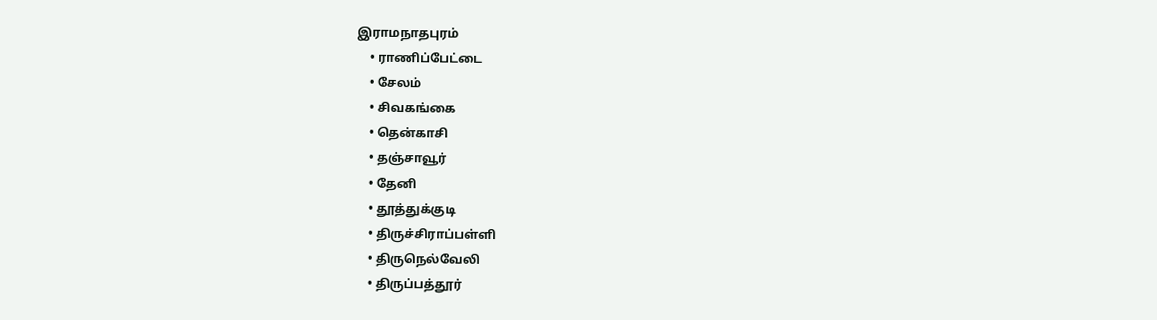இராமநாதபுரம்
    • ராணிப்பேட்டை
    • சேலம்
    • சிவகங்கை
    • தென்காசி
    • தஞ்சாவூர்
    • தேனி
    • தூத்துக்குடி
    • திருச்சிராப்பள்ளி
    • திருநெல்வேலி
    • திருப்பத்தூர்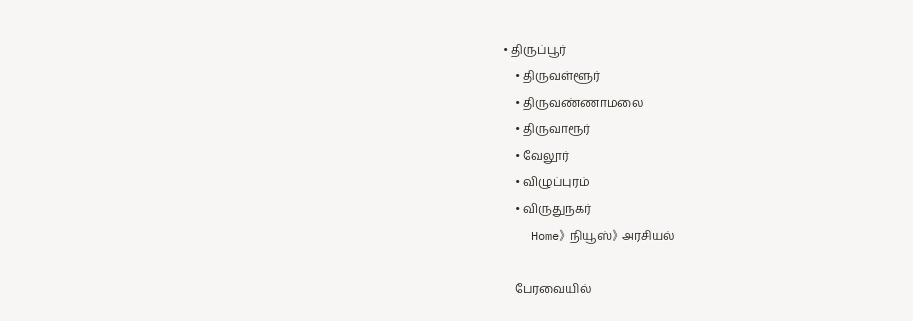• திருப்பூர்
    • திருவள்ளூர்
    • திருவண்ணாமலை
    • திருவாரூர்
    • வேலூர்
    • விழுப்புரம்
    • விருதுநகர்
    Home》 நியூஸ்》 அரசியல்

    பேரவையில்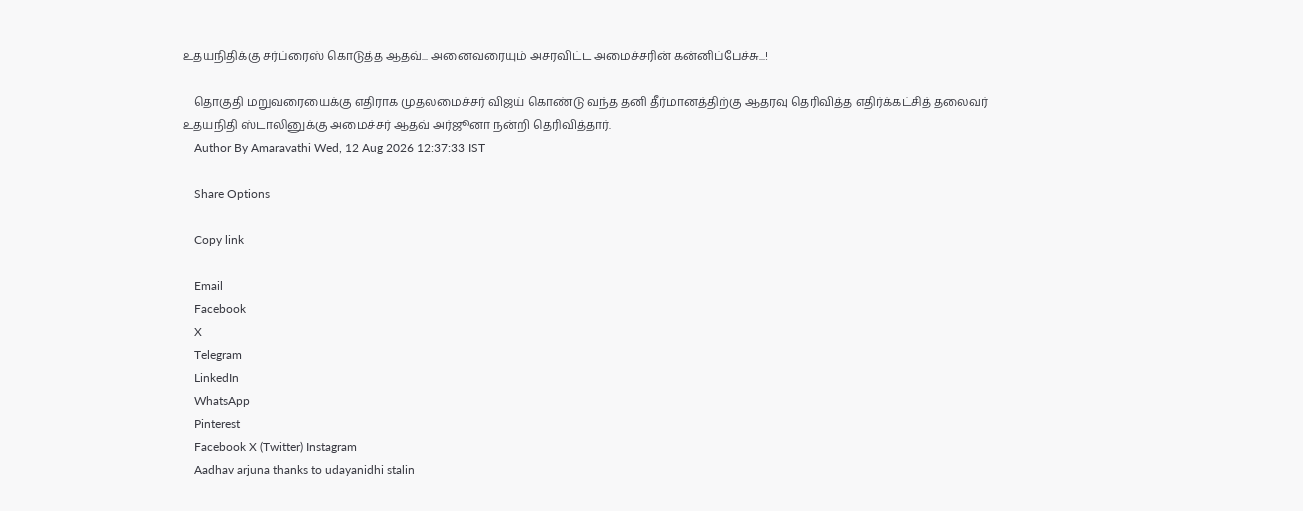உதயநிதிக்கு சர்ப்ரைஸ் கொடுத்த ஆதவ்... அனைவரையும் அசரவிட்ட அமைச்சரின் கன்னிப்பேச்சு...!

    தொகுதி மறுவரையைக்கு எதிராக முதலமைச்சர் விஜய் கொண்டு வந்த தனி தீர்மானத்திற்கு ஆதரவு தெரிவித்த எதிர்க்கட்சித் தலைவர் உதயநிதி ஸ்டாலினுக்கு அமைச்சர் ஆதவ் அர்ஜூனா நன்றி தெரிவித்தார்.
    Author By Amaravathi Wed, 12 Aug 2026 12:37:33 IST

    Share Options

    Copy link

    Email
    Facebook
    X
    Telegram
    LinkedIn
    WhatsApp
    Pinterest
    Facebook X (Twitter) Instagram
    Aadhav arjuna thanks to udayanidhi stalin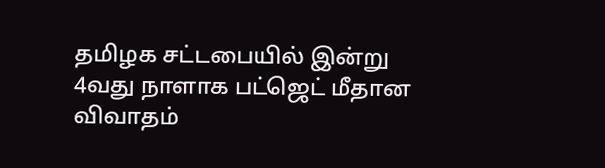தமிழக சட்டபையில் இன்று 4வது நாளாக பட்ஜெட் மீதான விவாதம்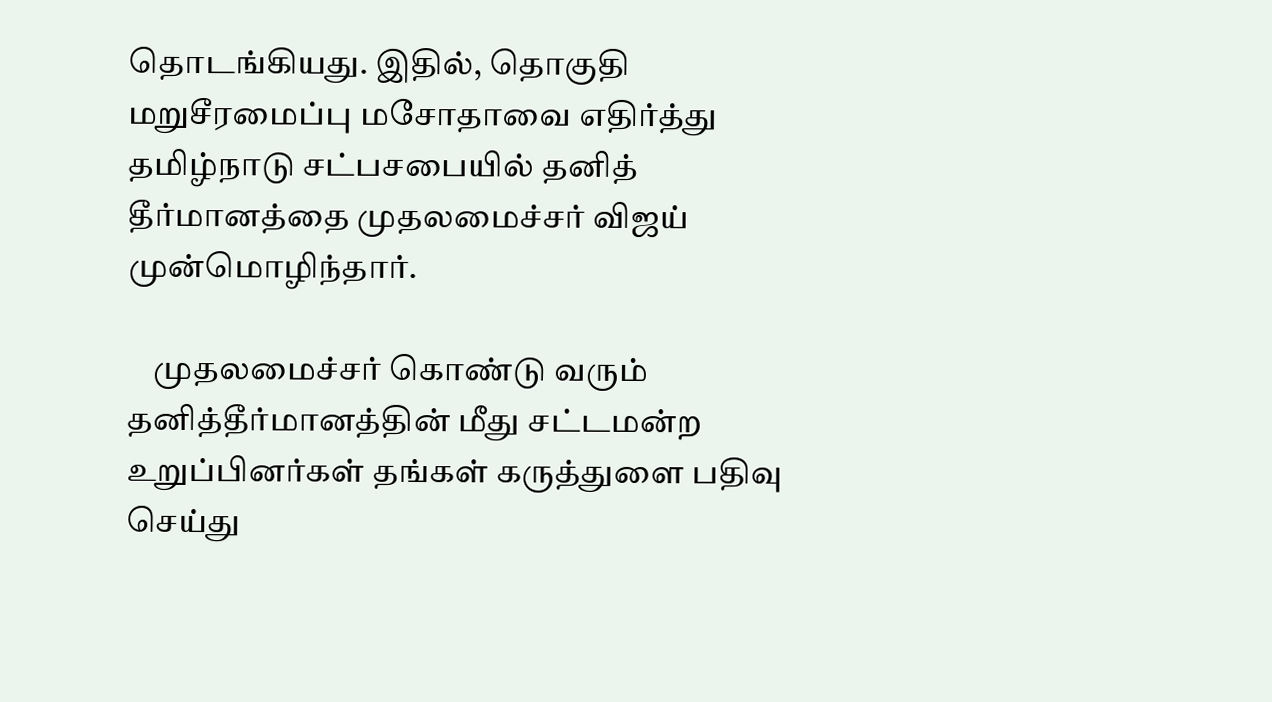தொடங்கியது. இதில், தொகுதி மறுசீரமைப்பு மசோதாவை எதிர்த்து தமிழ்நாடு சட்பசபையில் தனித் தீர்மானத்தை முதலமைச்சர் விஜய் முன்மொழிந்தார்.

    முதலமைச்சர் கொண்டு வரும் தனித்தீர்மானத்தின் மீது சட்டமன்ற உறுப்பினர்கள் தங்கள் கருத்துளை பதிவு செய்து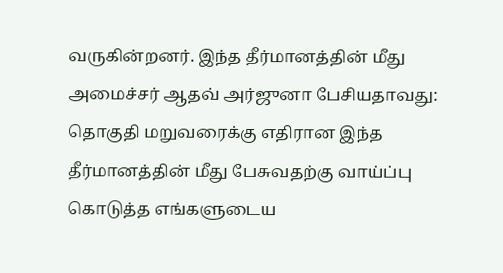வருகின்றனர். இந்த தீர்மானத்தின் மீது அமைச்சர் ஆதவ் அர்ஜுனா பேசியதாவது: தொகுதி மறுவரைக்கு எதிரான இந்த தீர்மானத்தின் மீது பேசுவதற்கு வாய்ப்பு கொடுத்த எங்களுடைய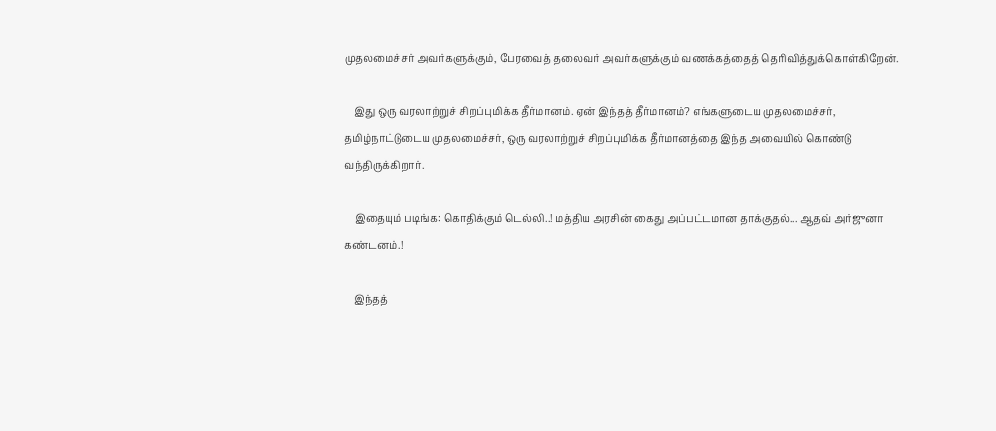முதலமைச்சர் அவர்களுக்கும், பேரவைத் தலைவர் அவர்களுக்கும் வணக்கத்தைத் தெரிவித்துக்கொள்கிறேன்.

    இது ஒரு வரலாற்றுச் சிறப்புமிக்க தீர்மானம். ஏன் இந்தத் தீர்மானம்? எங்களுடைய முதலமைச்சர், தமிழ்நாட்டுடைய முதலமைச்சர், ஒரு வரலாற்றுச் சிறப்புமிக்க தீர்மானத்தை இந்த அவையில் கொண்டு வந்திருக்கிறார்.

    இதையும் படிங்க: கொதிக்கும் டெல்லி..! மத்திய அரசின் கைது அப்பட்டமான தாக்குதல்... ஆதவ் அர்ஜுனா கண்டனம்.!

    இந்தத்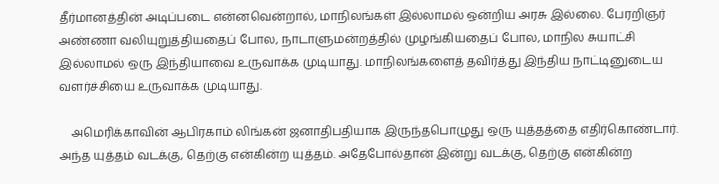தீர்மானத்தின் அடிப்படை என்னவென்றால், மாநிலங்கள் இல்லாமல் ஒன்றிய அரசு இல்லை. பேரறிஞர் அண்ணா வலியுறுத்தியதைப் போல, நாடாளுமன்றத்தில் முழங்கியதைப் போல, மாநில சுயாட்சி இல்லாமல் ஒரு இந்தியாவை உருவாக்க முடியாது. மாநிலங்களைத் தவிர்த்து இந்திய நாட்டினுடைய வளர்ச்சியை உருவாக்க முடியாது.

    அமெரிக்காவின் ஆபிரகாம் லிங்கன் ஜனாதிபதியாக இருந்தபொழுது ஒரு யுத்தத்தை எதிர்கொண்டார். அந்த யுத்தம் வடக்கு, தெற்கு என்கின்ற யுத்தம். அதேபோல்தான் இன்று வடக்கு, தெற்கு என்கின்ற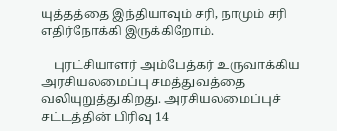யுத்தத்தை இந்தியாவும் சரி, நாமும் சரி எதிர்நோக்கி இருக்கிறோம்.

    புரட்சியாளர் அம்பேத்கர் உருவாக்கிய அரசியலமைப்பு சமத்துவத்தை வலியுறுத்துகிறது. அரசியலமைப்புச் சட்டத்தின் பிரிவு 14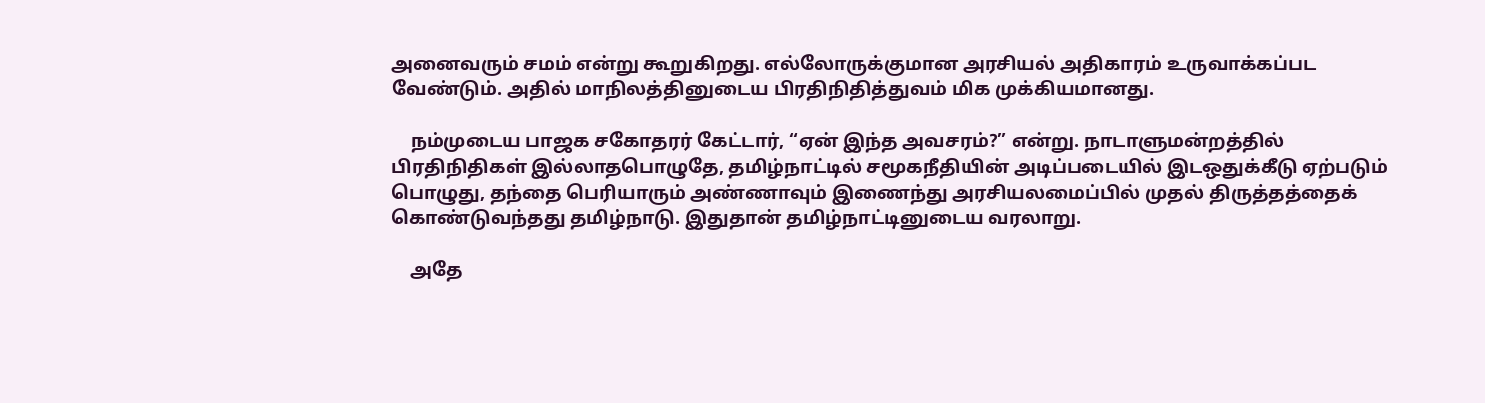அனைவரும் சமம் என்று கூறுகிறது. எல்லோருக்குமான அரசியல் அதிகாரம் உருவாக்கப்பட வேண்டும். அதில் மாநிலத்தினுடைய பிரதிநிதித்துவம் மிக முக்கியமானது.

    நம்முடைய பாஜக சகோதரர் கேட்டார், “ஏன் இந்த அவசரம்?” என்று. நாடாளுமன்றத்தில் பிரதிநிதிகள் இல்லாதபொழுதே, தமிழ்நாட்டில் சமூகநீதியின் அடிப்படையில் இடஒதுக்கீடு ஏற்படும் பொழுது, தந்தை பெரியாரும் அண்ணாவும் இணைந்து அரசியலமைப்பில் முதல் திருத்தத்தைக் கொண்டுவந்தது தமிழ்நாடு. இதுதான் தமிழ்நாட்டினுடைய வரலாறு.

    அதே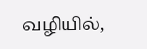வழியில்,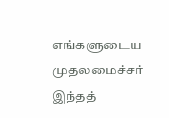எங்களுடைய முதலமைச்சர் இந்தத்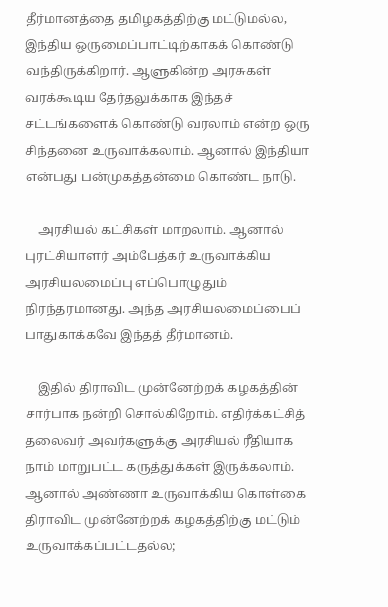தீர்மானத்தை தமிழகத்திற்கு மட்டுமல்ல, இந்திய ஒருமைப்பாட்டிற்காகக் கொண்டு வந்திருக்கிறார். ஆளுகின்ற அரசுகள் வரக்கூடிய தேர்தலுக்காக இந்தச் சட்டங்களைக் கொண்டு வரலாம் என்ற ஒரு சிந்தனை உருவாக்கலாம். ஆனால் இந்தியா என்பது பன்முகத்தன்மை கொண்ட நாடு.

    அரசியல் கட்சிகள் மாறலாம். ஆனால் புரட்சியாளர் அம்பேத்கர் உருவாக்கிய அரசியலமைப்பு எப்பொழுதும் நிரந்தரமானது. அந்த அரசியலமைப்பைப் பாதுகாக்கவே இந்தத் தீர்மானம்.

    இதில் திராவிட முன்னேற்றக் கழகத்தின் சார்பாக நன்றி சொல்கிறோம். எதிர்க்கட்சித் தலைவர் அவர்களுக்கு அரசியல் ரீதியாக நாம் மாறுபட்ட கருத்துக்கள் இருக்கலாம். ஆனால் அண்ணா உருவாக்கிய கொள்கை திராவிட முன்னேற்றக் கழகத்திற்கு மட்டும் உருவாக்கப்பட்டதல்ல;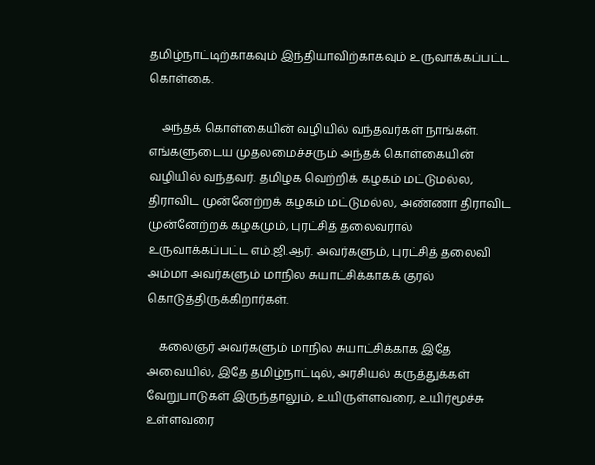தமிழ்நாட்டிற்காகவும் இந்தியாவிற்காகவும் உருவாக்கப்பட்ட கொள்கை.

    அந்தக் கொள்கையின் வழியில் வந்தவர்கள் நாங்கள். எங்களுடைய முதலமைச்சரும் அந்தக் கொள்கையின் வழியில் வந்தவர். தமிழக வெற்றிக் கழகம் மட்டுமல்ல, திராவிட முன்னேற்றக் கழகம் மட்டுமல்ல, அண்ணா திராவிட முன்னேற்றக் கழகமும், புரட்சித் தலைவரால் உருவாக்கப்பட்ட எம்.ஜி.ஆர். அவர்களும், புரட்சித் தலைவி அம்மா அவர்களும் மாநில சுயாட்சிக்காகக் குரல் கொடுத்திருக்கிறார்கள்.

    கலைஞர் அவர்களும் மாநில சுயாட்சிக்காக இதே அவையில், இதே தமிழ்நாட்டில், அரசியல் கருத்துக்கள் வேறுபாடுகள் இருந்தாலும், உயிருள்ளவரை, உயிர்மூச்சு உள்ளவரை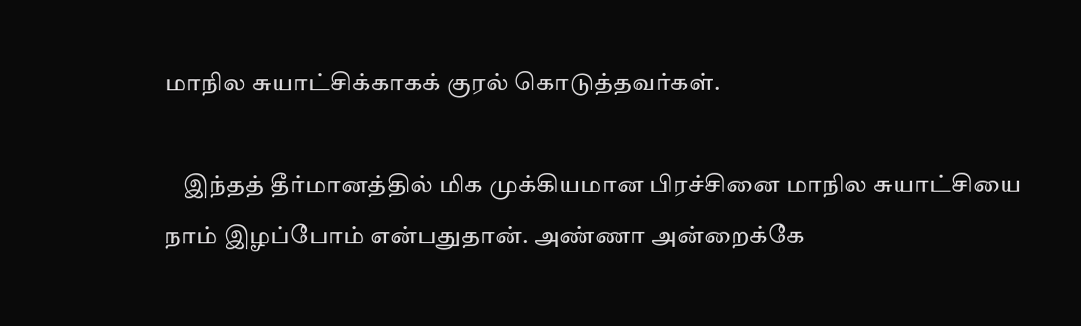மாநில சுயாட்சிக்காகக் குரல் கொடுத்தவர்கள்.

    இந்தத் தீர்மானத்தில் மிக முக்கியமான பிரச்சினை மாநில சுயாட்சியை நாம் இழப்போம் என்பதுதான். அண்ணா அன்றைக்கே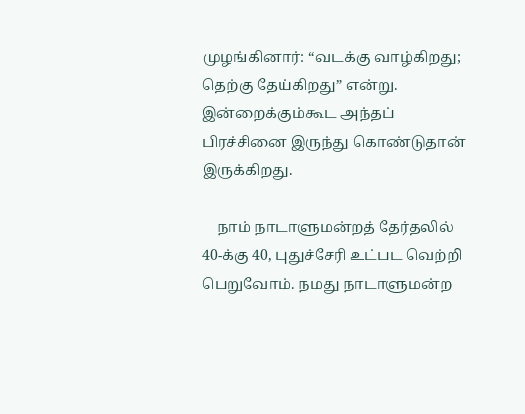முழங்கினார்: “வடக்கு வாழ்கிறது; தெற்கு தேய்கிறது” என்று. இன்றைக்கும்கூட அந்தப் பிரச்சினை இருந்து கொண்டுதான் இருக்கிறது.

    நாம் நாடாளுமன்றத் தேர்தலில் 40-க்கு 40, புதுச்சேரி உட்பட வெற்றி பெறுவோம். நமது நாடாளுமன்ற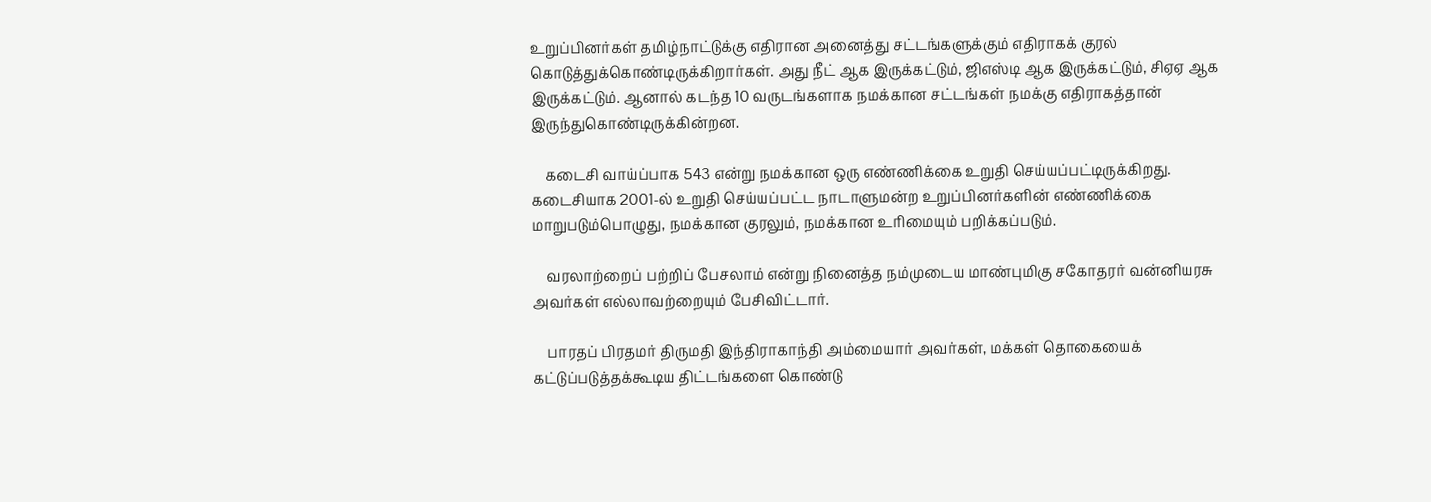உறுப்பினர்கள் தமிழ்நாட்டுக்கு எதிரான அனைத்து சட்டங்களுக்கும் எதிராகக் குரல் கொடுத்துக்கொண்டிருக்கிறார்கள். அது நீட் ஆக இருக்கட்டும், ஜிஎஸ்டி ஆக இருக்கட்டும், சிஏஏ ஆக இருக்கட்டும். ஆனால் கடந்த 10 வருடங்களாக நமக்கான சட்டங்கள் நமக்கு எதிராகத்தான் இருந்துகொண்டிருக்கின்றன.

    கடைசி வாய்ப்பாக 543 என்று நமக்கான ஒரு எண்ணிக்கை உறுதி செய்யப்பட்டிருக்கிறது. கடைசியாக 2001-ல் உறுதி செய்யப்பட்ட நாடாளுமன்ற உறுப்பினர்களின் எண்ணிக்கை மாறுபடும்பொழுது, நமக்கான குரலும், நமக்கான உரிமையும் பறிக்கப்படும்.

    வரலாற்றைப் பற்றிப் பேசலாம் என்று நினைத்த நம்முடைய மாண்புமிகு சகோதரர் வன்னியரசு அவர்கள் எல்லாவற்றையும் பேசிவிட்டார்.

    பாரதப் பிரதமர் திருமதி இந்திராகாந்தி அம்மையார் அவர்கள், மக்கள் தொகையைக் கட்டுப்படுத்தக்கூடிய திட்டங்களை கொண்டு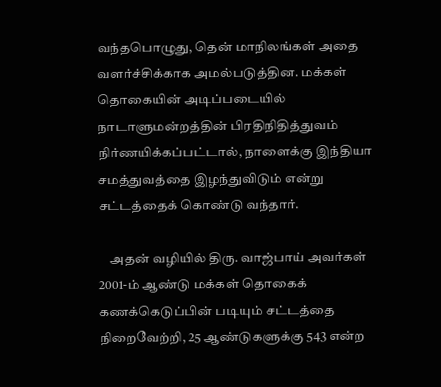வந்தபொழுது, தென் மாநிலங்கள் அதை வளர்ச்சிக்காக அமல்படுத்தின. மக்கள் தொகையின் அடிப்படையில் நாடாளுமன்றத்தின் பிரதிநிதித்துவம் நிர்ணயிக்கப்பட்டால், நாளைக்கு இந்தியா சமத்துவத்தை இழந்துவிடும் என்று சட்டத்தைக் கொண்டு வந்தார்.

    அதன் வழியில் திரு. வாஜ்பாய் அவர்கள் 2001-ம் ஆண்டு மக்கள் தொகைக் கணக்கெடுப்பின் படியும் சட்டத்தை நிறைவேற்றி, 25 ஆண்டுகளுக்கு 543 என்ற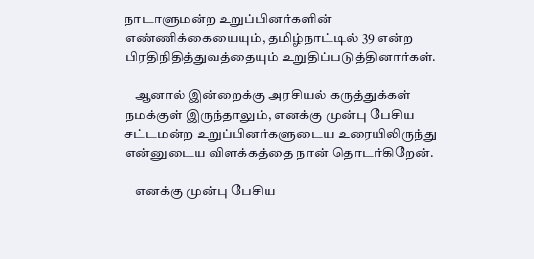நாடாளுமன்ற உறுப்பினர்களின் எண்ணிக்கையையும், தமிழ்நாட்டில் 39 என்ற பிரதிநிதித்துவத்தையும் உறுதிப்படுத்தினார்கள்.

    ஆனால் இன்றைக்கு அரசியல் கருத்துக்கள் நமக்குள் இருந்தாலும், எனக்கு முன்பு பேசிய சட்டமன்ற உறுப்பினர்களுடைய உரையிலிருந்து என்னுடைய விளக்கத்தை நான் தொடர்கிறேன்.

    எனக்கு முன்பு பேசிய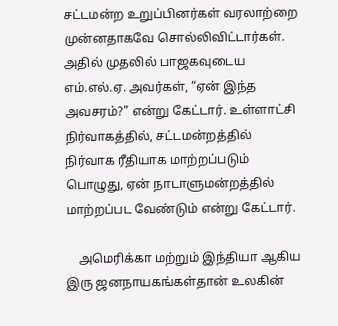சட்டமன்ற உறுப்பினர்கள் வரலாற்றை முன்னதாகவே சொல்லிவிட்டார்கள். அதில் முதலில் பாஜகவுடைய எம்.எல்.ஏ. அவர்கள், “ஏன் இந்த அவசரம்?” என்று கேட்டார். உள்ளாட்சி நிர்வாகத்தில், சட்டமன்றத்தில் நிர்வாக ரீதியாக மாற்றப்படும் பொழுது, ஏன் நாடாளுமன்றத்தில் மாற்றப்பட வேண்டும் என்று கேட்டார்.

    அமெரிக்கா மற்றும் இந்தியா ஆகிய இரு ஜனநாயகங்கள்தான் உலகின்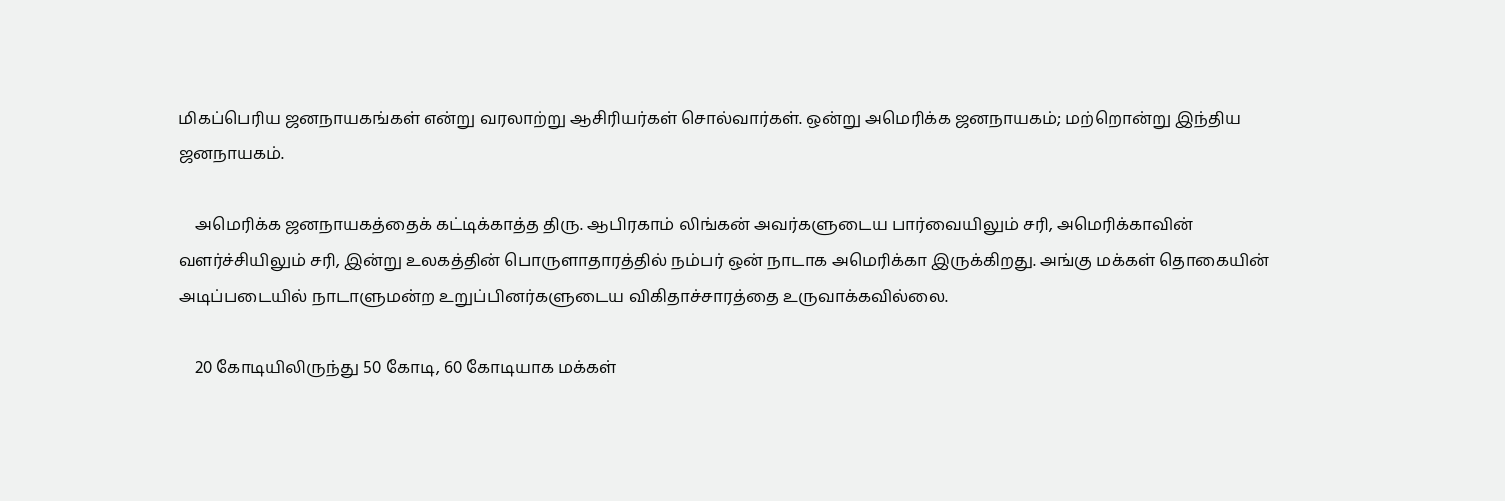மிகப்பெரிய ஜனநாயகங்கள் என்று வரலாற்று ஆசிரியர்கள் சொல்வார்கள். ஒன்று அமெரிக்க ஜனநாயகம்; மற்றொன்று இந்திய ஜனநாயகம்.

    அமெரிக்க ஜனநாயகத்தைக் கட்டிக்காத்த திரு. ஆபிரகாம் லிங்கன் அவர்களுடைய பார்வையிலும் சரி, அமெரிக்காவின் வளர்ச்சியிலும் சரி, இன்று உலகத்தின் பொருளாதாரத்தில் நம்பர் ஒன் நாடாக அமெரிக்கா இருக்கிறது. அங்கு மக்கள் தொகையின் அடிப்படையில் நாடாளுமன்ற உறுப்பினர்களுடைய விகிதாச்சாரத்தை உருவாக்கவில்லை.

    20 கோடியிலிருந்து 50 கோடி, 60 கோடியாக மக்கள்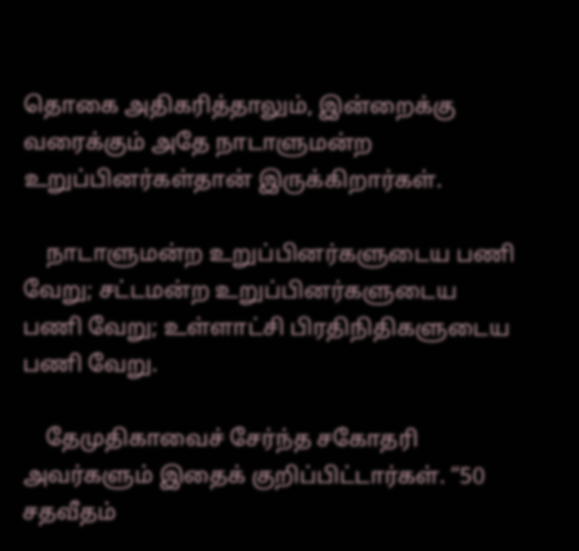தொகை அதிகரித்தாலும், இன்றைக்கு வரைக்கும் அதே நாடாளுமன்ற உறுப்பினர்கள்தான் இருக்கிறார்கள்.

    நாடாளுமன்ற உறுப்பினர்களுடைய பணி வேறு; சட்டமன்ற உறுப்பினர்களுடைய பணி வேறு; உள்ளாட்சி பிரதிநிதிகளுடைய பணி வேறு.

    தேமுதிகாவைச் சேர்ந்த சகோதரி அவர்களும் இதைக் குறிப்பிட்டார்கள். “50 சதவீதம்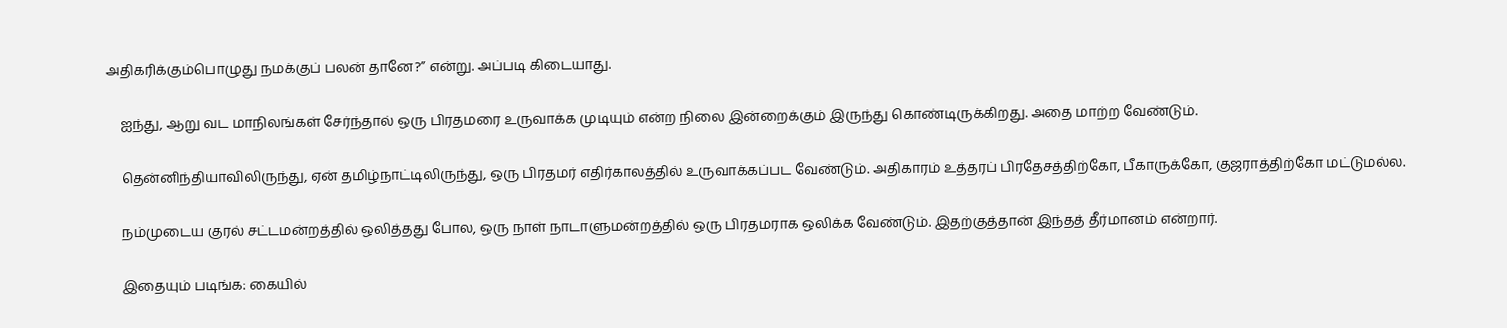அதிகரிக்கும்பொழுது நமக்குப் பலன் தானே?” என்று. அப்படி கிடையாது.

    ஐந்து, ஆறு வட மாநிலங்கள் சேர்ந்தால் ஒரு பிரதமரை உருவாக்க முடியும் என்ற நிலை இன்றைக்கும் இருந்து கொண்டிருக்கிறது. அதை மாற்ற வேண்டும்.

    தென்னிந்தியாவிலிருந்து, ஏன் தமிழ்நாட்டிலிருந்து, ஒரு பிரதமர் எதிர்காலத்தில் உருவாக்கப்பட வேண்டும். அதிகாரம் உத்தரப் பிரதேசத்திற்கோ, பீகாருக்கோ, குஜராத்திற்கோ மட்டுமல்ல.

    நம்முடைய குரல் சட்டமன்றத்தில் ஒலித்தது போல, ஒரு நாள் நாடாளுமன்றத்தில் ஒரு பிரதமராக ஒலிக்க வேண்டும். இதற்குத்தான் இந்தத் தீர்மானம் என்றார்.

    இதையும் படிங்க: கையில்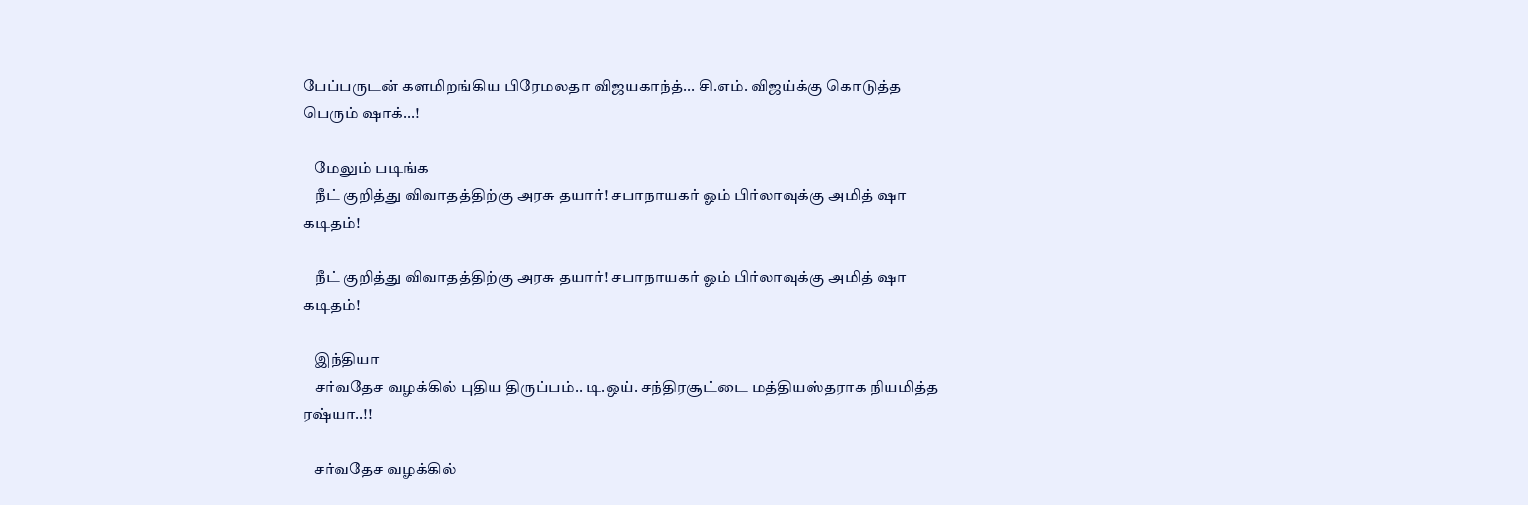பேப்பருடன் களமிறங்கிய பிரேமலதா விஜயகாந்த்... சி.எம். விஜய்க்கு கொடுத்த பெரும் ஷாக்...!

    மேலும் படிங்க
    நீட் குறித்து விவாதத்திற்கு அரசு தயார்! சபாநாயகர் ஓம் பிர்லாவுக்கு அமித் ஷா கடிதம்!

    நீட் குறித்து விவாதத்திற்கு அரசு தயார்! சபாநாயகர் ஓம் பிர்லாவுக்கு அமித் ஷா கடிதம்!

    இந்தியா
    சர்வதேச வழக்கில் புதிய திருப்பம்.. டி.ஒய். சந்திரசூட்டை மத்தியஸ்தராக நியமித்த ரஷ்யா..!!

    சர்வதேச வழக்கில்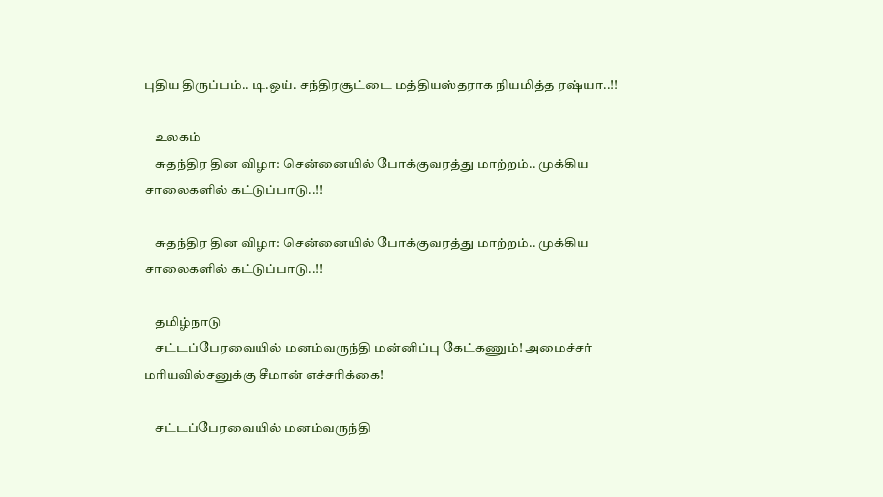புதிய திருப்பம்.. டி.ஒய். சந்திரசூட்டை மத்தியஸ்தராக நியமித்த ரஷ்யா..!!

    உலகம்
    சுதந்திர தின விழா: சென்னையில் போக்குவரத்து மாற்றம்.. முக்கிய சாலைகளில் கட்டுப்பாடு..!!

    சுதந்திர தின விழா: சென்னையில் போக்குவரத்து மாற்றம்.. முக்கிய சாலைகளில் கட்டுப்பாடு..!!

    தமிழ்நாடு
    சட்டப்பேரவையில் மனம்வருந்தி மன்னிப்பு கேட்கணும்! அமைச்சர் மரியவில்சனுக்கு சீமான் எச்சரிக்கை!

    சட்டப்பேரவையில் மனம்வருந்தி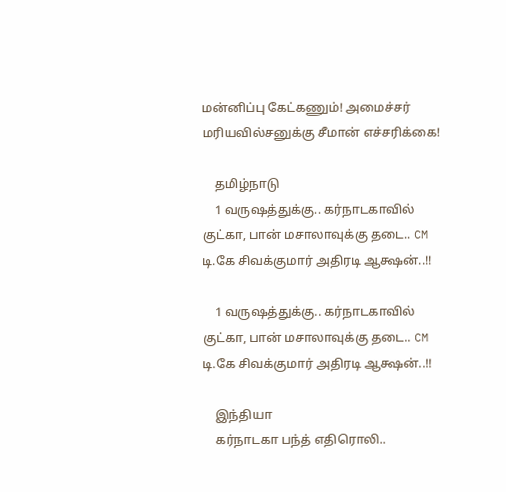மன்னிப்பு கேட்கணும்! அமைச்சர் மரியவில்சனுக்கு சீமான் எச்சரிக்கை!

    தமிழ்நாடு
    1 வருஷத்துக்கு.. கர்நாடகாவில் குட்கா, பான் மசாலாவுக்கு தடை.. CM டி.கே சிவக்குமார் அதிரடி ஆக்ஷன்..!!

    1 வருஷத்துக்கு.. கர்நாடகாவில் குட்கா, பான் மசாலாவுக்கு தடை.. CM டி.கே சிவக்குமார் அதிரடி ஆக்ஷன்..!!

    இந்தியா
    கர்நாடகா பந்த் எதிரொலி..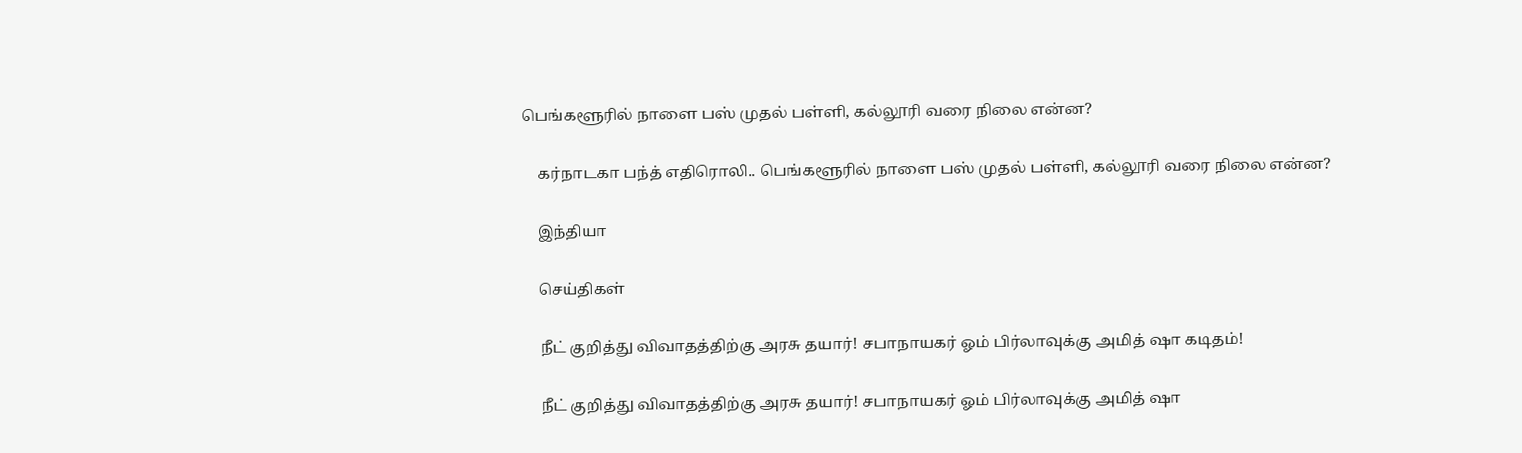பெங்களூரில் நாளை பஸ் முதல் பள்ளி, கல்லூரி வரை நிலை என்ன?

    கர்நாடகா பந்த் எதிரொலி.. பெங்களூரில் நாளை பஸ் முதல் பள்ளி, கல்லூரி வரை நிலை என்ன?

    இந்தியா

    செய்திகள்

    நீட் குறித்து விவாதத்திற்கு அரசு தயார்! சபாநாயகர் ஓம் பிர்லாவுக்கு அமித் ஷா கடிதம்!

    நீட் குறித்து விவாதத்திற்கு அரசு தயார்! சபாநாயகர் ஓம் பிர்லாவுக்கு அமித் ஷா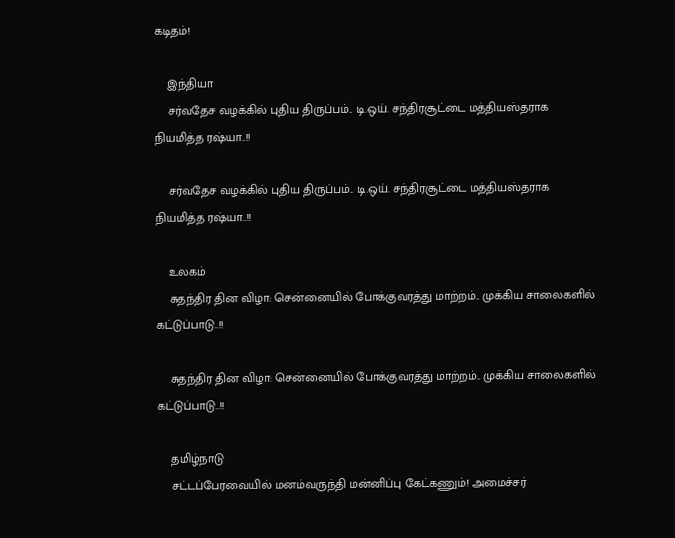கடிதம்!

    இந்தியா
    சர்வதேச வழக்கில் புதிய திருப்பம்.. டி.ஒய். சந்திரசூட்டை மத்தியஸ்தராக நியமித்த ரஷ்யா..!!

    சர்வதேச வழக்கில் புதிய திருப்பம்.. டி.ஒய். சந்திரசூட்டை மத்தியஸ்தராக நியமித்த ரஷ்யா..!!

    உலகம்
    சுதந்திர தின விழா: சென்னையில் போக்குவரத்து மாற்றம்.. முக்கிய சாலைகளில் கட்டுப்பாடு..!!

    சுதந்திர தின விழா: சென்னையில் போக்குவரத்து மாற்றம்.. முக்கிய சாலைகளில் கட்டுப்பாடு..!!

    தமிழ்நாடு
    சட்டப்பேரவையில் மனம்வருந்தி மன்னிப்பு கேட்கணும்! அமைச்சர்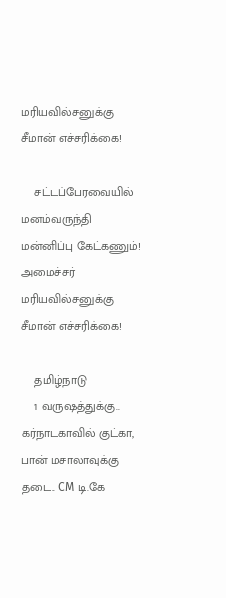மரியவில்சனுக்கு சீமான் எச்சரிக்கை!

    சட்டப்பேரவையில் மனம்வருந்தி மன்னிப்பு கேட்கணும்! அமைச்சர் மரியவில்சனுக்கு சீமான் எச்சரிக்கை!

    தமிழ்நாடு
    1 வருஷத்துக்கு.. கர்நாடகாவில் குட்கா, பான் மசாலாவுக்கு தடை.. CM டி.கே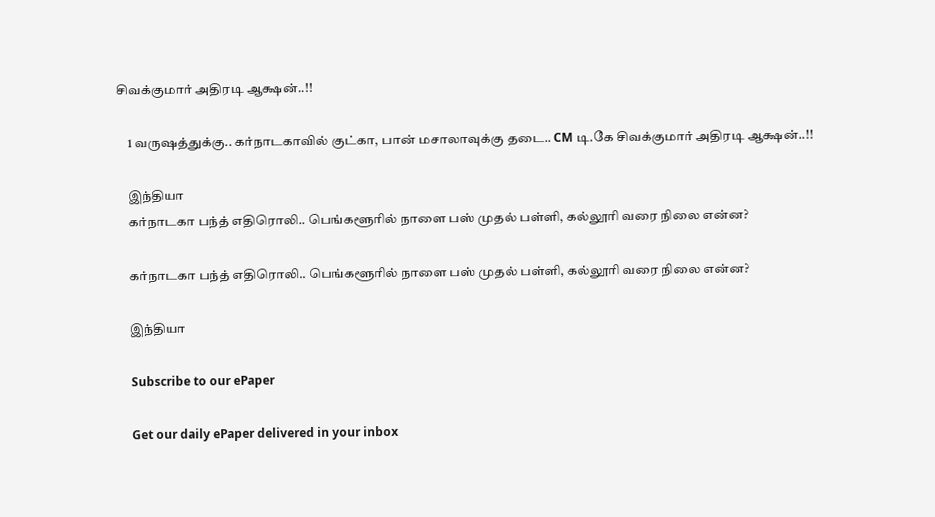சிவக்குமார் அதிரடி ஆக்ஷன்..!!

    1 வருஷத்துக்கு.. கர்நாடகாவில் குட்கா, பான் மசாலாவுக்கு தடை.. CM டி.கே சிவக்குமார் அதிரடி ஆக்ஷன்..!!

    இந்தியா
    கர்நாடகா பந்த் எதிரொலி.. பெங்களூரில் நாளை பஸ் முதல் பள்ளி, கல்லூரி வரை நிலை என்ன?

    கர்நாடகா பந்த் எதிரொலி.. பெங்களூரில் நாளை பஸ் முதல் பள்ளி, கல்லூரி வரை நிலை என்ன?

    இந்தியா

    Subscribe to our ePaper

    Get our daily ePaper delivered in your inbox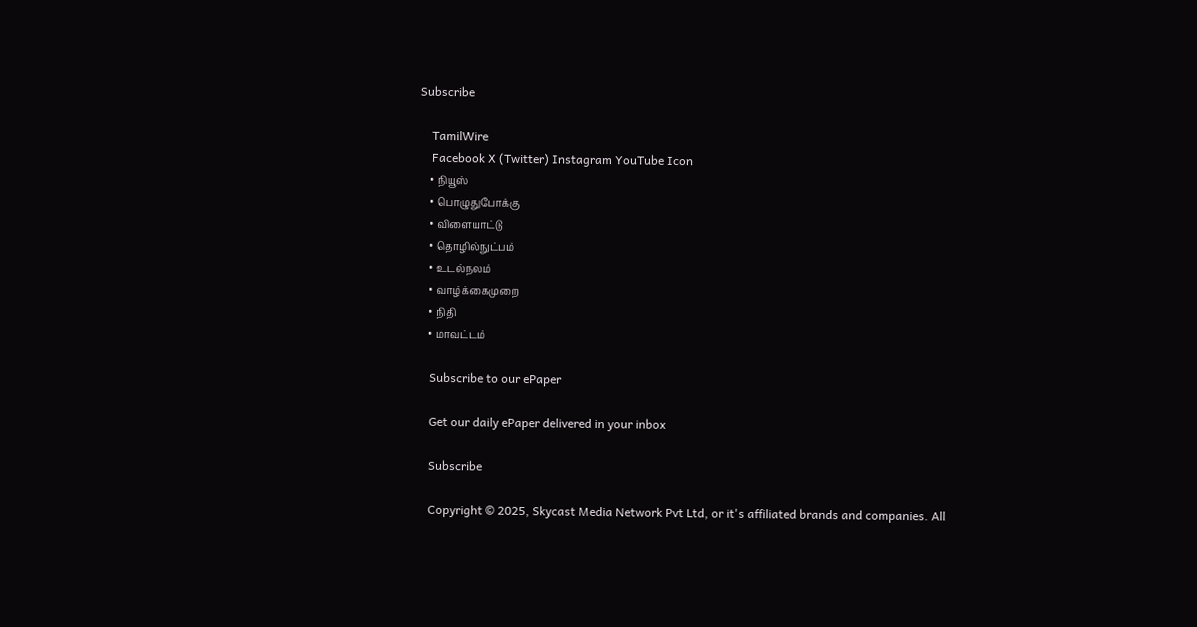Subscribe

    TamilWire
    Facebook X (Twitter) Instagram YouTube Icon
    • நியூஸ்
    • பொழுதுபோக்கு
    • விளையாட்டு
    • தொழில்நுட்பம்
    • உடல்நலம்
    • வாழ்க்கைமுறை
    • நிதி
    • மாவட்டம்

    Subscribe to our ePaper

    Get our daily ePaper delivered in your inbox

    Subscribe

    Copyright © 2025, Skycast Media Network Pvt Ltd, or it's affiliated brands and companies. All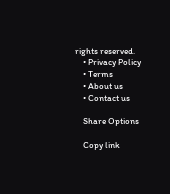rights reserved.
    • Privacy Policy
    • Terms
    • About us
    • Contact us

    Share Options

    Copy link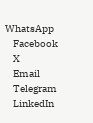WhatsApp
    Facebook
    X
    Email
    Telegram
    LinkedIn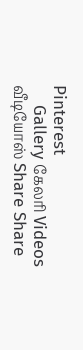Pinterest
    Gallery கேலரி Videos வீடியோஸ் Share Share